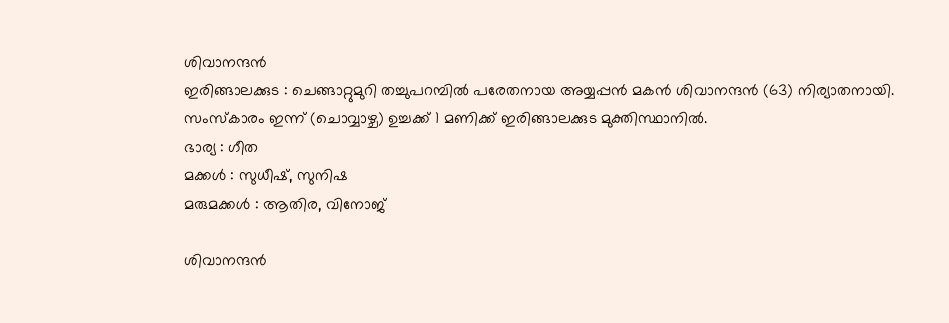ശിവാനന്ദൻ
ഇരിങ്ങാലക്കുട : ചെങ്ങാറ്റുമുറി തച്ചുപറമ്പിൽ പരേതനായ അയ്യപ്പൻ മകൻ ശിവാനന്ദൻ (63) നിര്യാതനായി.
സംസ്കാരം ഇന്ന് (ചൊവ്വാഴ്ച) ഉച്ചക്ക് 1 മണിക്ക് ഇരിങ്ങാലക്കുട മുക്തിസ്ഥാനിൽ.
ഭാര്യ : ഗീത
മക്കൾ : സുധീഷ്, സുനിഷ
മരുമക്കൾ : ആതിര, വിനോജ്

ശിവാനന്ദൻ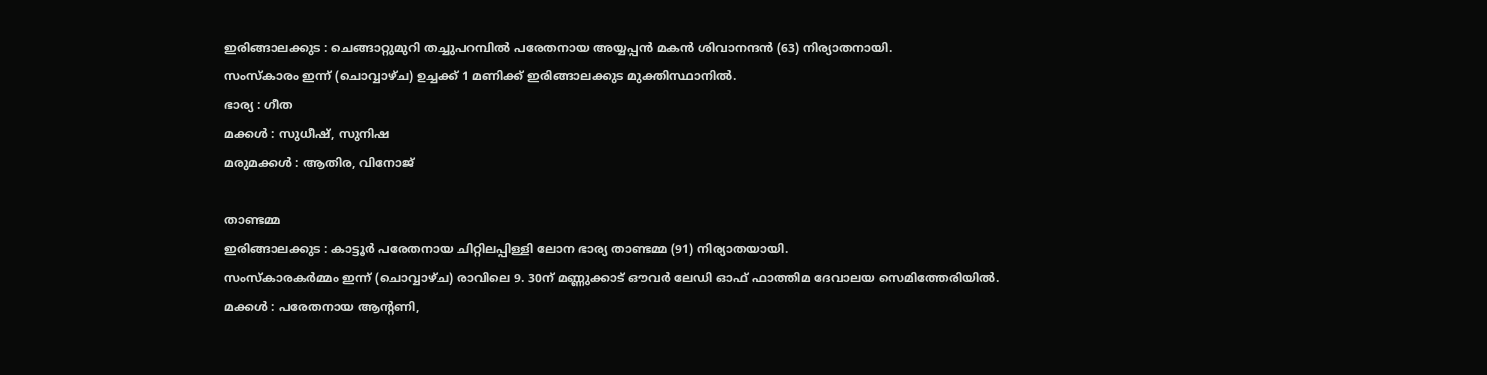ഇരിങ്ങാലക്കുട : ചെങ്ങാറ്റുമുറി തച്ചുപറമ്പിൽ പരേതനായ അയ്യപ്പൻ മകൻ ശിവാനന്ദൻ (63) നിര്യാതനായി.
സംസ്കാരം ഇന്ന് (ചൊവ്വാഴ്ച) ഉച്ചക്ക് 1 മണിക്ക് ഇരിങ്ങാലക്കുട മുക്തിസ്ഥാനിൽ.
ഭാര്യ : ഗീത
മക്കൾ : സുധീഷ്, സുനിഷ
മരുമക്കൾ : ആതിര, വിനോജ്

താണ്ടമ്മ
ഇരിങ്ങാലക്കുട : കാട്ടൂർ പരേതനായ ചിറ്റിലപ്പിള്ളി ലോന ഭാര്യ താണ്ടമ്മ (91) നിര്യാതയായി.
സംസ്കാരകർമ്മം ഇന്ന് (ചൊവ്വാഴ്ച) രാവിലെ 9. 30ന് മണ്ണുക്കാട് ഔവർ ലേഡി ഓഫ് ഫാത്തിമ ദേവാലയ സെമിത്തേരിയിൽ.
മക്കൾ : പരേതനായ ആന്റണി,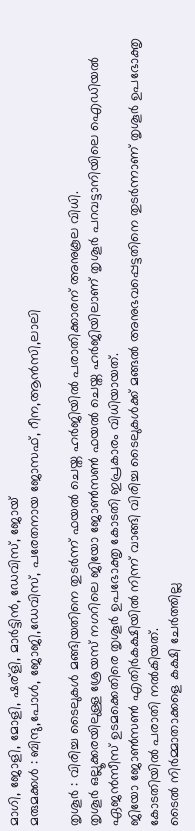മാഗി, ജോളി, മോളി, ഷര്ളി, മാർട്ടിൻ, ഡേവിസ്, ജോയ്
മരുമക്കൾ : ബിന്ദു,പോൾ, ജോജി,ഡേവിസ്, പരേതനായ ജോസഫ്, റീന,ആൻസി,ലാലി

തൃശൂർ : വിരിച്ച ടൈലുകൾ മങ്ങിയതിനെ തുടർന്ന് ഫയൽ ചെയ്ത ഹർജിയിൽ പരാതിക്കാരന് അനുകൂല വിധി.
തൃശൂർ ഒല്ലൂക്കരയിലുള്ള ശ്രേയസ് നഗറിലെ ജിയോ ജോൺസൺ ഫയൽ ചെയ്ത ഹർജിയിലാണ് തൃശൂർ പറവട്ടാനിയിലെ ഐഡിയൽ ഏജൻസീസ് ഉടമക്കെതിരെ തൃശൂർ ഉപഭോക്തൃ കോടതി ഇപ്രകാരം വിധിയായത്.
ജിയോ ജോൺസൺ എതിർകക്ഷിയിൽ നിന്ന് വാങ്ങി വിരിച്ച ടൈലുകൾക്ക് മങ്ങൽ അനുഭവപ്പെട്ടതിനെ തുടർന്നാണ് തൃശൂർ ഉപഭോക്തൃ കോടതിയിൽ പരാതി നൽകിയത്.
ടൈൽ നിർമ്മാതാക്കളെ കക്ഷി ചേർത്തില്ല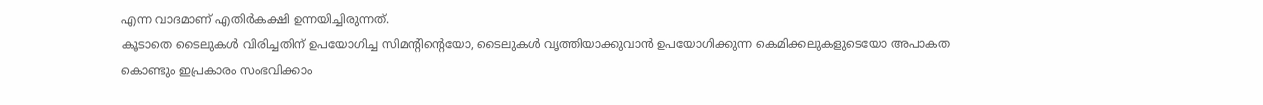എന്ന വാദമാണ് എതിർകക്ഷി ഉന്നയിച്ചിരുന്നത്.
കൂടാതെ ടൈലുകൾ വിരിച്ചതിന് ഉപയോഗിച്ച സിമൻ്റിൻ്റെയോ, ടൈലുകൾ വൃത്തിയാക്കുവാൻ ഉപയോഗിക്കുന്ന കെമിക്കലുകളുടെയോ അപാകത കൊണ്ടും ഇപ്രകാരം സംഭവിക്കാം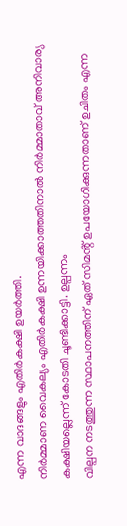എന്ന വാദങ്ങളും എതിർകക്ഷി ഉയർത്തി.
നിർമ്മാണ വൈകല്യം എതിർകക്ഷി ഉന്നയിക്കാത്തതിനാൽ നിർമ്മാതാവ് അനിവാര്യ കക്ഷിയല്ലെന്ന് കോടതി ചൂണ്ടിക്കാട്ടി. ഉല്പന്നം
വില്പന നടത്തുന്ന സ്ഥാപനത്തിന് ഏത് സിമൻ്റ് ഉപയോഗിക്കുന്നതാണ് ഉചിതം എന്ന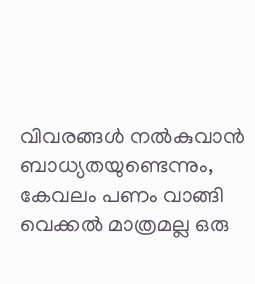വിവരങ്ങൾ നൽകുവാൻ ബാധ്യതയുണ്ടെന്നും, കേവലം പണം വാങ്ങി വെക്കൽ മാത്രമല്ല ഒരു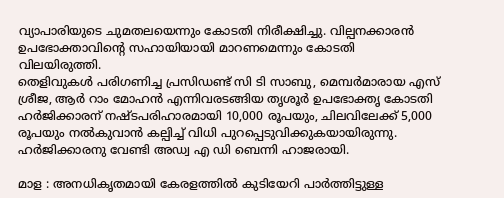വ്യാപാരിയുടെ ചുമതലയെന്നും കോടതി നിരീക്ഷിച്ചു. വില്പനക്കാരൻ ഉപഭോക്താവിൻ്റെ സഹായിയായി മാറണമെന്നും കോടതി വിലയിരുത്തി.
തെളിവുകൾ പരിഗണിച്ച പ്രസിഡണ്ട് സി ടി സാബു, മെമ്പർമാരായ എസ് ശ്രീജ, ആർ റാം മോഹൻ എന്നിവരടങ്ങിയ തൃശൂർ ഉപഭോക്തൃ കോടതി ഹർജിക്കാരന് നഷ്ടപരിഹാരമായി 10,000 രൂപയും, ചിലവിലേക്ക് 5,000 രൂപയും നൽകുവാൻ കല്പിച്ച് വിധി പുറപ്പെടുവിക്കുകയായിരുന്നു.
ഹർജിക്കാരനു വേണ്ടി അഡ്വ എ ഡി ബെന്നി ഹാജരായി.

മാള : അനധികൃതമായി കേരളത്തിൽ കുടിയേറി പാർത്തിട്ടുള്ള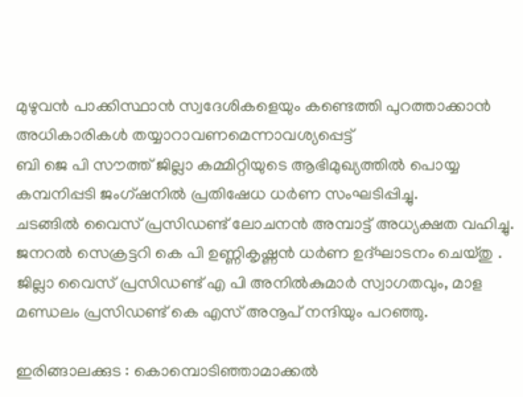മുഴുവൻ പാക്കിസ്ഥാൻ സ്വദേശികളെയും കണ്ടെത്തി പുറത്താക്കാൻ അധികാരികൾ തയ്യാറാവണമെന്നാവശ്യപ്പെട്ട്
ബി ജെ പി സൗത്ത് ജില്ലാ കമ്മിറ്റിയുടെ ആഭിമുഖ്യത്തിൽ പൊയ്യ കമ്പനിപ്പടി ജംഗ്ഷനിൽ പ്രതിഷേധ ധർണ സംഘടിപ്പിച്ചു.
ചടങ്ങിൽ വൈസ് പ്രസിഡണ്ട് ലോചനൻ അമ്പാട്ട് അധ്യക്ഷത വഹിച്ചു.
ജനറൽ സെക്രട്ടറി കെ പി ഉണ്ണികൃഷ്ണൻ ധർണ ഉദ്ഘാടനം ചെയ്തു .
ജില്ലാ വൈസ് പ്രസിഡണ്ട് എ പി അനിൽകുമാർ സ്വാഗതവും, മാള മണ്ഡലം പ്രസിഡണ്ട് കെ എസ് അനൂപ് നന്ദിയും പറഞ്ഞു.

ഇരിങ്ങാലക്കുട : കൊമ്പൊടിഞ്ഞാമാക്കൽ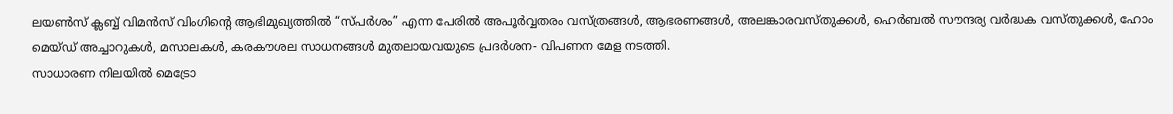ലയൺസ് ക്ലബ്ബ് വിമൻസ് വിംഗിൻ്റെ ആഭിമുഖ്യത്തിൽ “സ്പർശം” എന്ന പേരിൽ അപൂർവ്വതരം വസ്ത്രങ്ങൾ, ആഭരണങ്ങൾ, അലങ്കാരവസ്തുക്കൾ, ഹെർബൽ സൗന്ദര്യ വർദ്ധക വസ്തുക്കൾ, ഹോം മെയ്ഡ് അച്ചാറുകൾ, മസാലകൾ, കരകൗശല സാധനങ്ങൾ മുതലായവയുടെ പ്രദർശന- വിപണന മേള നടത്തി.
സാധാരണ നിലയിൽ മെട്രോ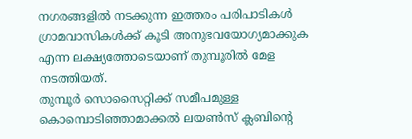നഗരങ്ങളിൽ നടക്കുന്ന ഇത്തരം പരിപാടികൾ ഗ്രാമവാസികൾക്ക് കൂടി അനുഭവയോഗ്യമാക്കുക എന്ന ലക്ഷ്യത്തോടെയാണ് തുമ്പൂരിൽ മേള നടത്തിയത്.
തുമ്പൂർ സൊസൈറ്റിക്ക് സമീപമുള്ള കൊമ്പൊടിഞ്ഞാമാക്കൽ ലയൺസ് ക്ലബിൻ്റെ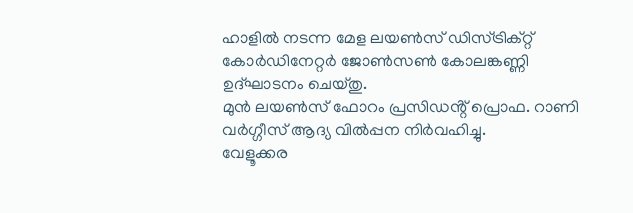ഹാളിൽ നടന്ന മേള ലയൺസ് ഡിസ്ട്രിക്റ്റ് കോർഡിനേറ്റർ ജോൺസൺ കോലങ്കണ്ണി ഉദ്ഘാടനം ചെയ്തു.
മുൻ ലയൺസ് ഫോറം പ്രസിഡൻ്റ് പ്രൊഫ. റാണി വർഗ്ഗീസ് ആദ്യ വിൽപ്പന നിർവഹിച്ചു.
വേളൂക്കര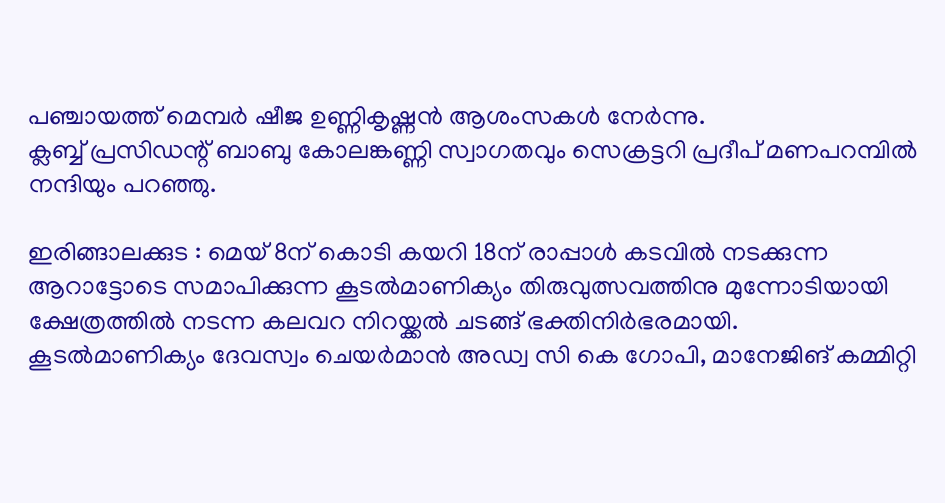പഞ്ചായത്ത് മെമ്പർ ഷീജ ഉണ്ണികൃഷ്ണൻ ആശംസകൾ നേർന്നു.
ക്ലബ്ബ് പ്രസിഡന്റ് ബാബു കോലങ്കണ്ണി സ്വാഗതവും സെക്രട്ടറി പ്രദീപ് മണപറമ്പിൽ നന്ദിയും പറഞ്ഞു.

ഇരിങ്ങാലക്കുട : മെയ് 8ന് കൊടി കയറി 18ന് രാപ്പാൾ കടവിൽ നടക്കുന്ന ആറാട്ടോടെ സമാപിക്കുന്ന കൂടൽമാണിക്യം തിരുവുത്സവത്തിനു മുന്നോടിയായി ക്ഷേത്രത്തിൽ നടന്ന കലവറ നിറയ്ക്കൽ ചടങ്ങ് ഭക്തിനിർഭരമായി.
കൂടൽമാണിക്യം ദേവസ്വം ചെയർമാൻ അഡ്വ സി കെ ഗോപി, മാനേജിങ് കമ്മിറ്റി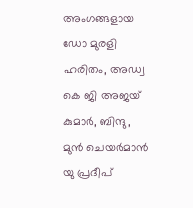അംഗങ്ങളായ ഡോ മുരളി ഹരിതം, അഡ്വ കെ ജി അജയ് കുമാർ, ബിന്ദു, മുൻ ചെയർമാൻ യു പ്രദീപ്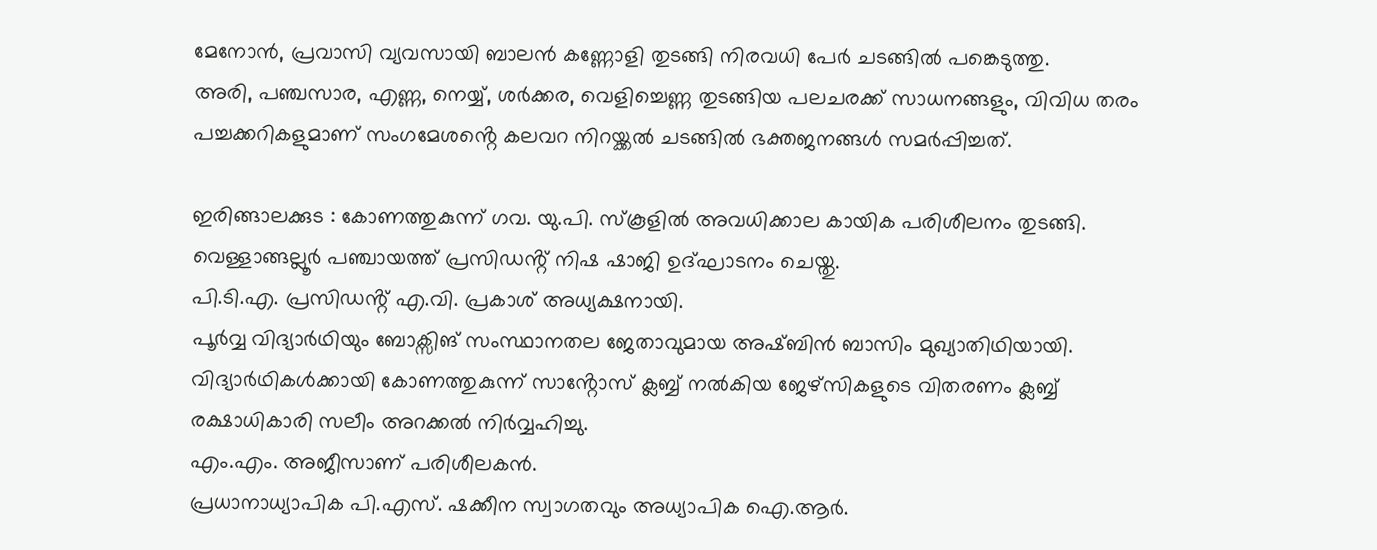മേനോൻ, പ്രവാസി വ്യവസായി ബാലൻ കണ്ണോളി തുടങ്ങി നിരവധി പേർ ചടങ്ങിൽ പങ്കെടുത്തു.
അരി, പഞ്ചസാര, എണ്ണ, നെയ്യ്, ശർക്കര, വെളിച്ചെണ്ണ തുടങ്ങിയ പലചരക്ക് സാധനങ്ങളും, വിവിധ തരം പച്ചക്കറികളുമാണ് സംഗമേശൻ്റെ കലവറ നിറയ്ക്കൽ ചടങ്ങിൽ ഭക്തജനങ്ങൾ സമർപ്പിച്ചത്.

ഇരിങ്ങാലക്കുട : കോണത്തുകുന്ന് ഗവ. യു.പി. സ്കൂളിൽ അവധിക്കാല കായിക പരിശീലനം തുടങ്ങി.
വെള്ളാങ്ങല്ലൂർ പഞ്ചായത്ത് പ്രസിഡൻ്റ് നിഷ ഷാജി ഉദ്ഘാടനം ചെയ്തു.
പി.ടി.എ. പ്രസിഡൻ്റ് എ.വി. പ്രകാശ് അധ്യക്ഷനായി.
പൂർവ്വ വിദ്യാർഥിയും ബോക്സിങ് സംസ്ഥാനതല ജേതാവുമായ അഷ്ബിൻ ബാസിം മുഖ്യാതിഥിയായി.
വിദ്യാർഥികൾക്കായി കോണത്തുകുന്ന് സാൻ്റോസ് ക്ലബ്ബ് നൽകിയ ജേഴ്സികളുടെ വിതരണം ക്ലബ്ബ് രക്ഷാധികാരി സലീം അറക്കൽ നിർവ്വഹിച്ചു.
എം.എം. അജീസാണ് പരിശീലകൻ.
പ്രധാനാധ്യാപിക പി.എസ്. ഷക്കീന സ്വാഗതവും അധ്യാപിക ഐ.ആർ.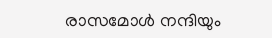രാസമോൾ നന്ദിയും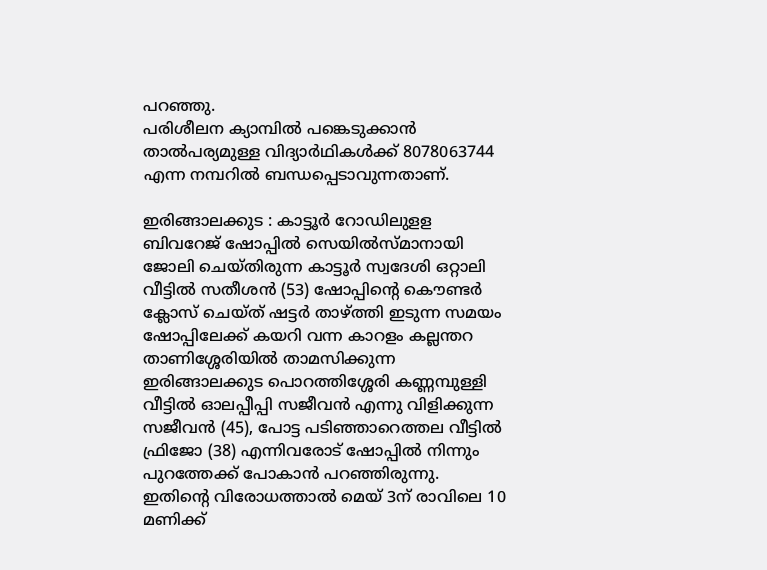പറഞ്ഞു.
പരിശീലന ക്യാമ്പിൽ പങ്കെടുക്കാൻ താൽപര്യമുള്ള വിദ്യാർഥികൾക്ക് 8078063744 എന്ന നമ്പറിൽ ബന്ധപ്പെടാവുന്നതാണ്.

ഇരിങ്ങാലക്കുട : കാട്ടൂർ റോഡിലുളള ബിവറേജ് ഷോപ്പിൽ സെയിൽസ്മാനായി ജോലി ചെയ്തിരുന്ന കാട്ടൂർ സ്വദേശി ഒറ്റാലി വീട്ടിൽ സതീശൻ (53) ഷോപ്പിന്റെ കൌണ്ടർ ക്ലോസ് ചെയ്ത് ഷട്ടർ താഴ്ത്തി ഇടുന്ന സമയം ഷോപ്പിലേക്ക് കയറി വന്ന കാറളം കല്ലന്തറ താണിശ്ശേരിയിൽ താമസിക്കുന്ന ഇരിങ്ങാലക്കുട പൊറത്തിശ്ശേരി കണ്ണമ്പുള്ളി വീട്ടിൽ ഓലപ്പീപ്പി സജീവൻ എന്നു വിളിക്കുന്ന സജീവൻ (45), പോട്ട പടിഞ്ഞാറെത്തല വീട്ടിൽ ഫ്രിജോ (38) എന്നിവരോട് ഷോപ്പിൽ നിന്നും പുറത്തേക്ക് പോകാൻ പറഞ്ഞിരുന്നു.
ഇതിൻ്റെ വിരോധത്താൽ മെയ് 3ന് രാവിലെ 10 മണിക്ക്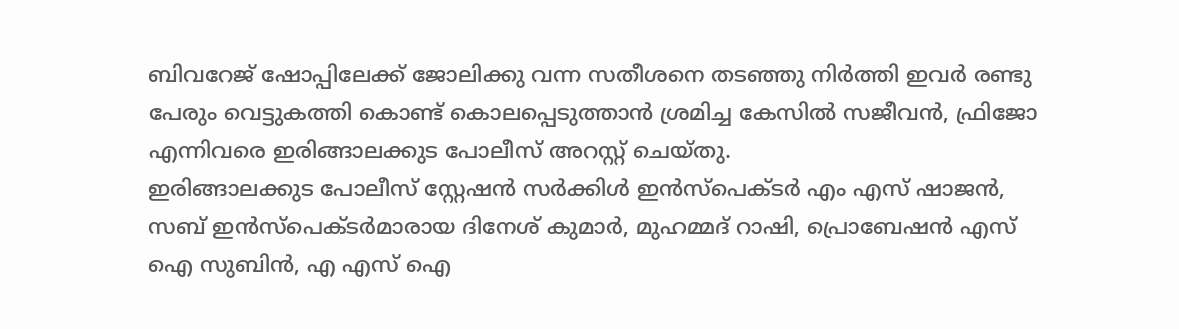ബിവറേജ് ഷോപ്പിലേക്ക് ജോലിക്കു വന്ന സതീശനെ തടഞ്ഞു നിർത്തി ഇവർ രണ്ടു പേരും വെട്ടുകത്തി കൊണ്ട് കൊലപ്പെടുത്താൻ ശ്രമിച്ച കേസിൽ സജീവൻ, ഫ്രിജോ എന്നിവരെ ഇരിങ്ങാലക്കുട പോലീസ് അറസ്റ്റ് ചെയ്തു.
ഇരിങ്ങാലക്കുട പോലീസ് സ്റ്റേഷൻ സർക്കിൾ ഇൻസ്പെക്ടർ എം എസ് ഷാജൻ, സബ് ഇൻസ്പെക്ടർമാരായ ദിനേശ് കുമാർ, മുഹമ്മദ് റാഷി, പ്രൊബേഷൻ എസ് ഐ സുബിൻ, എ എസ് ഐ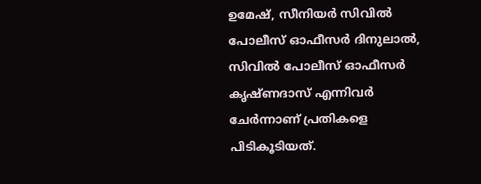ഉമേഷ്, സീനിയർ സിവിൽ പോലീസ് ഓഫീസർ ദിനുലാൽ, സിവിൽ പോലീസ് ഓഫീസർ കൃഷ്ണദാസ് എന്നിവർ ചേർന്നാണ് പ്രതികളെ പിടികൂടിയത്.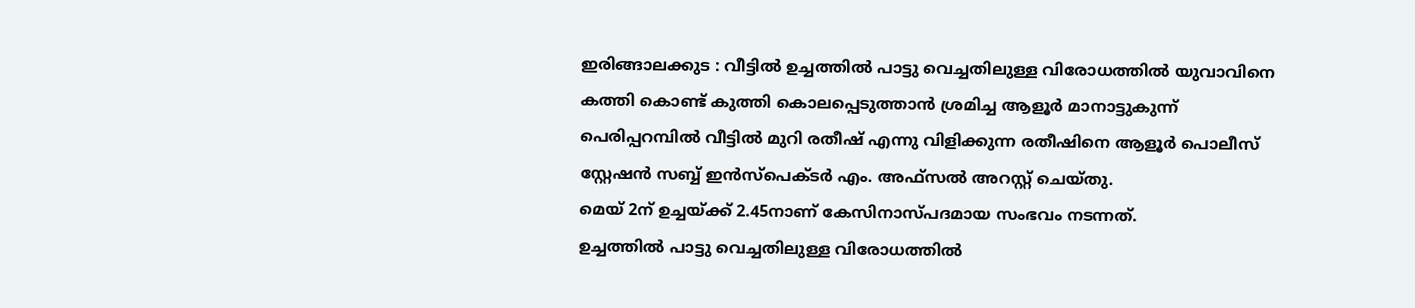ഇരിങ്ങാലക്കുട : വീട്ടിൽ ഉച്ചത്തിൽ പാട്ടു വെച്ചതിലുള്ള വിരോധത്തിൽ യുവാവിനെ കത്തി കൊണ്ട് കുത്തി കൊലപ്പെടുത്താൻ ശ്രമിച്ച ആളൂർ മാനാട്ടുകുന്ന് പെരിപ്പറമ്പിൽ വീട്ടിൽ മുറി രതീഷ് എന്നു വിളിക്കുന്ന രതീഷിനെ ആളൂർ പൊലീസ് സ്റ്റേഷൻ സബ്ബ് ഇൻസ്പെക്ടർ എം. അഫ്സൽ അറസ്റ്റ് ചെയ്തു.
മെയ് 2ന് ഉച്ചയ്ക്ക് 2.45നാണ് കേസിനാസ്പദമായ സംഭവം നടന്നത്.
ഉച്ചത്തിൽ പാട്ടു വെച്ചതിലുള്ള വിരോധത്തിൽ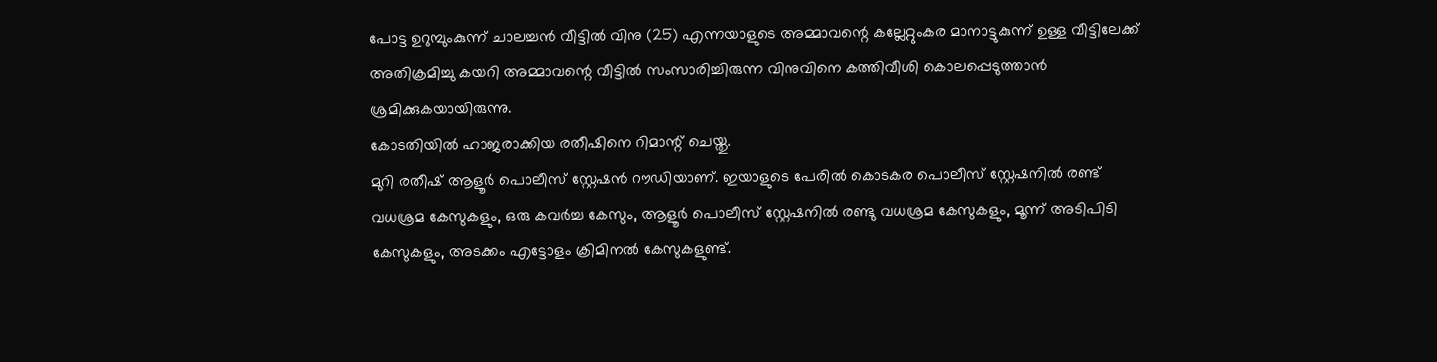പോട്ട ഉറുമ്പുംകുന്ന് ചാലച്ചൻ വീട്ടിൽ വിനു (25) എന്നയാളുടെ അമ്മാവന്റെ കല്ലേറ്റുംകര മാനാട്ടുകുന്ന് ഉള്ള വീട്ടിലേക്ക് അതിക്രമിച്ചു കയറി അമ്മാവന്റെ വീട്ടിൽ സംസാരിച്ചിരുന്ന വിനുവിനെ കത്തിവീശി കൊലപ്പെടുത്താൻ ശ്രമിക്കുകയായിരുന്നു.
കോടതിയിൽ ഹാജരാക്കിയ രതീഷിനെ റിമാന്റ് ചെയ്തു.
മുറി രതീഷ് ആളൂർ പൊലീസ് സ്റ്റേഷൻ റൗഡിയാണ്. ഇയാളുടെ പേരിൽ കൊടകര പൊലീസ് സ്റ്റേഷനിൽ രണ്ട് വധശ്രമ കേസുകളും, ഒരു കവർച്ച കേസും, ആളൂർ പൊലീസ് സ്റ്റേഷനിൽ രണ്ടു വധശ്രമ കേസുകളും, മൂന്ന് അടിപിടി കേസുകളും, അടക്കം എട്ടോളം ക്രിമിനൽ കേസുകളുണ്ട്.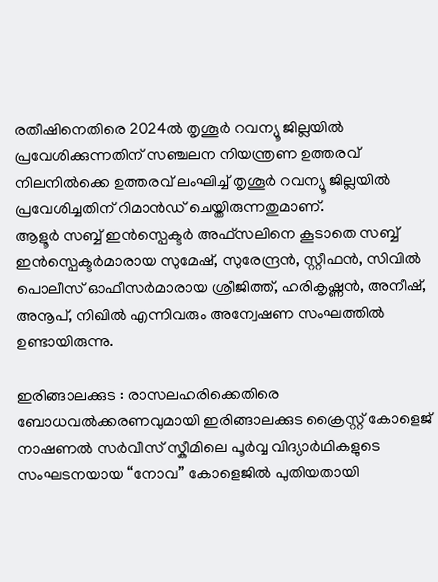രതീഷിനെതിരെ 2024ൽ തൃശൂർ റവന്യൂ ജില്ലയിൽ പ്രവേശിക്കുന്നതിന് സഞ്ചലന നിയന്ത്രണ ഉത്തരവ് നിലനിൽക്കെ ഉത്തരവ് ലംഘിച്ച് തൃശൂർ റവന്യൂ ജില്ലയിൽ പ്രവേശിച്ചതിന് റിമാൻഡ് ചെയ്തിരുന്നതുമാണ്.
ആളൂർ സബ്ബ് ഇൻസ്പെക്ടർ അഫ്സലിനെ കൂടാതെ സബ്ബ് ഇൻസ്പെക്ടർമാരായ സുമേഷ്, സുരേന്ദ്രൻ, സ്റ്റീഫൻ, സിവിൽ പൊലീസ് ഓഫീസർമാരായ ശ്രീജിത്ത്, ഹരികൃഷ്ണൻ, അനീഷ്, അനൂപ്, നിഖിൽ എന്നിവരും അന്വേഷണ സംഘത്തിൽ ഉണ്ടായിരുന്നു.

ഇരിങ്ങാലക്കുട : രാസലഹരിക്കെതിരെ ബോധവൽക്കരണവുമായി ഇരിങ്ങാലക്കുട ക്രൈസ്റ്റ് കോളെജ് നാഷണൽ സർവീസ് സ്കീമിലെ പൂർവ്വ വിദ്യാർഥികളുടെ സംഘടനയായ “നോവ” കോളെജിൽ പുതിയതായി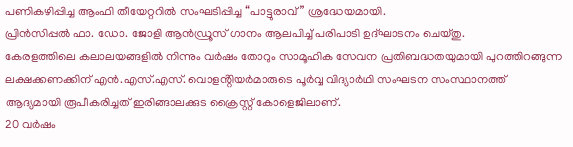പണികഴിപ്പിച്ച ആംഫി തീയേറ്ററിൽ സംഘടിപ്പിച്ച “പാട്ടുരാവ്” ശ്രദ്ധേയമായി.
പ്രിൻസിപ്പൽ ഫാ. ഡോ. ജോളി ആൻഡ്രൂസ് ഗാനം ആലപിച്ച് പരിപാടി ഉദ്ഘാടനം ചെയ്തു.
കേരളത്തിലെ കലാലയങ്ങളിൽ നിന്നും വർഷം തോറും സാമൂഹിക സേവന പ്രതിബദ്ധതയുമായി പുറത്തിറങ്ങുന്ന ലക്ഷക്കണക്കിന് എൻ.എസ്.എസ്. വൊളൻ്റിയർമാരുടെ പൂർവ്വ വിദ്യാർഥി സംഘടന സംസ്ഥാനത്ത് ആദ്യമായി രൂപീകരിച്ചത് ഇരിങ്ങാലക്കുട ക്രൈസ്റ്റ് കോളെജിലാണ്.
20 വർഷം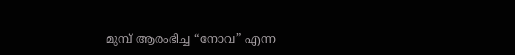മുമ്പ് ആരംഭിച്ച “നോവ” എന്ന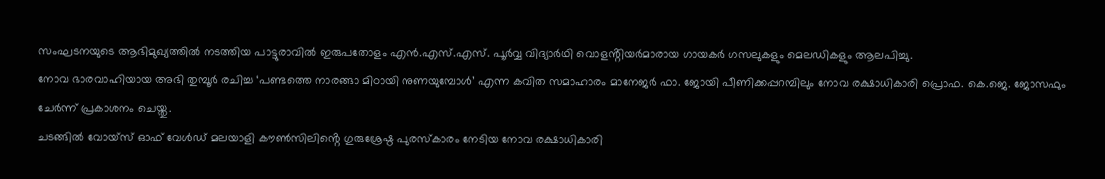സംഘടനയുടെ ആഭിമുഖ്യത്തിൽ നടത്തിയ പാട്ടുരാവിൽ ഇരുപതോളം എൻ.എസ്.എസ്. പൂർവ്വ വിദ്യാർഥി വൊളൻ്റിയർമാരായ ഗായകർ ഗസലുകളും മെലഡികളും ആലപിച്ചു.
നോവ ഭാരവാഹിയായ അഭി തുമ്പൂർ രചിച്ച ‘പണ്ടത്തെ നാരങ്ങാ മിഠായി നുണയുമ്പോൾ’ എന്ന കവിത സമാഹാരം മാനേജർ ഫാ. ജോയി പീണിക്കപ്പറമ്പിലും നോവ രക്ഷാധികാരി പ്രൊഫ. കെ.ജെ. ജോസഫും ചേർന്ന് പ്രകാശനം ചെയ്തു.
ചടങ്ങിൽ വോയ്സ് ഓഫ് വേൾഡ് മലയാളി കൗൺസിലിൻ്റെ ഗുരുശ്രേഷ്ഠ പുരസ്കാരം നേടിയ നോവ രക്ഷാധികാരി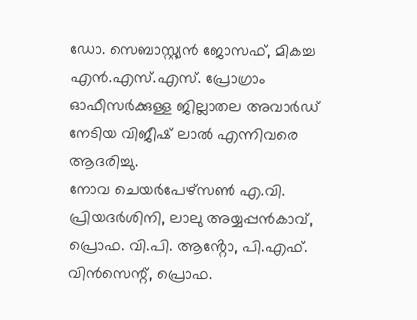ഡോ. സെബാസ്റ്റ്യൻ ജോസഫ്, മികച്ച എൻ.എസ്.എസ്. പ്രോഗ്രാം ഓഫീസർക്കുള്ള ജില്ലാതല അവാർഡ് നേടിയ വിജീഷ് ലാൽ എന്നിവരെ ആദരിച്ചു.
നോവ ചെയർപേഴ്സൺ എ.വി. പ്രിയദർശിനി, ലാലു അയ്യപ്പൻകാവ്, പ്രൊഫ. വി.പി. ആൻ്റോ, പി.എഫ്. വിൻസെന്റ്, പ്രൊഫ.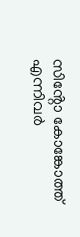സിൻ്റോ കോങ്കോത്ത് എന്നിവർ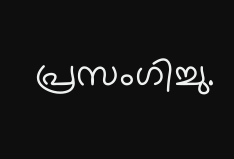പ്രസംഗിച്ചു.